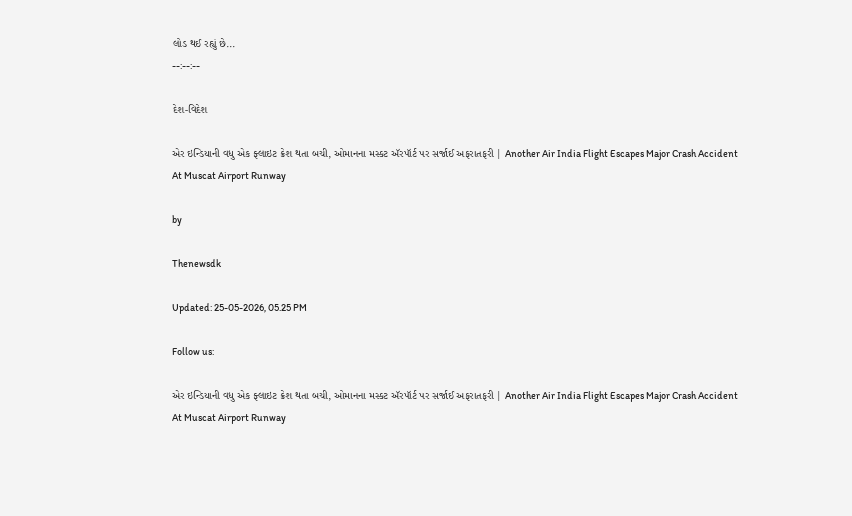લોડ થઈ રહ્યું છે...
--:--:--

દેશ-વિદેશ

એર ઇન્ડિયાની વધુ એક ફ્લાઇટ ક્રેશ થતા બચી, ઓમાનના મસ્કટ ઍરપૉર્ટ પર સર્જાઈ અફરાતફરી | Another Air India Flight Escapes Major Crash Accident At Muscat Airport Runway

by

Thenewsdk

Updated: 25-05-2026, 05.25 PM

Follow us:

એર ઇન્ડિયાની વધુ એક ફ્લાઇટ ક્રેશ થતા બચી, ઓમાનના મસ્કટ ઍરપૉર્ટ પર સર્જાઈ અફરાતફરી | Another Air India Flight Escapes Major Crash Accident At Muscat Airport Runway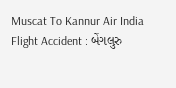Muscat To Kannur Air India Flight Accident : બેંગલુરુ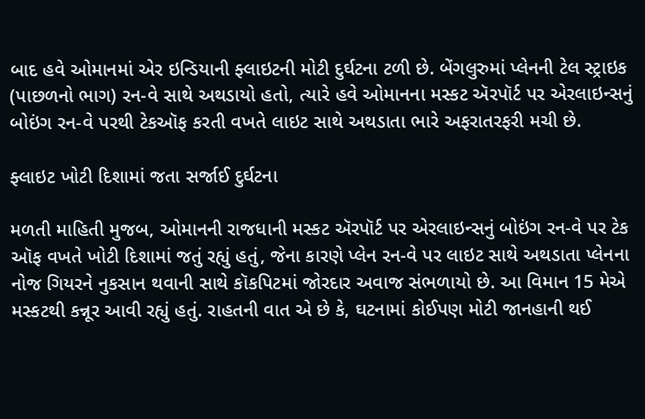બાદ હવે ઓમાનમાં એર ઇન્ડિયાની ફ્લાઇટની મોટી દુર્ઘટના ટળી છે. બેંગલુરુમાં પ્લેનની ટેલ સ્ટ્રાઇક (પાછળનો ભાગ) રન-વે સાથે અથડાયો હતો, ત્યારે હવે ઓમાનના મસ્કટ ઍરપૉર્ટ પર એરલાઇન્સનું બોઇંગ રન-વે પરથી ટેકઑફ કરતી વખતે લાઇટ સાથે અથડાતા ભારે અફરાતરફરી મચી છે.

ફ્લાઇટ ખોટી દિશામાં જતા સર્જાઈ દુર્ઘટના

મળતી માહિતી મુજબ, ઓમાનની રાજધાની મસ્કટ ઍરપૉર્ટ પર એરલાઇન્સનું બોઇંગ રન-વે પર ટેક ઑફ વખતે ખોટી દિશામાં જતું રહ્યું હતું, જેના કારણે પ્લેન રન-વે પર લાઇટ સાથે અથડાતા પ્લેનના નોજ ગિયરને નુકસાન થવાની સાથે કૉકપિટમાં જોરદાર અવાજ સંભળાયો છે. આ વિમાન 15 મેએ મસ્કટથી કન્નૂર આવી રહ્યું હતું. રાહતની વાત એ છે કે, ઘટનામાં કોઈપણ મોટી જાનહાની થઈ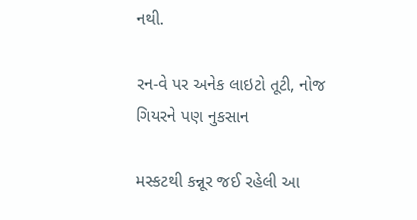નથી.

રન-વે પર અનેક લાઇટો તૂટી, નોજ ગિયરને પણ નુકસાન

મસ્કટથી કન્નૂર જઈ રહેલી આ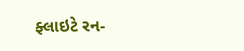ફ્લાઇટે રન-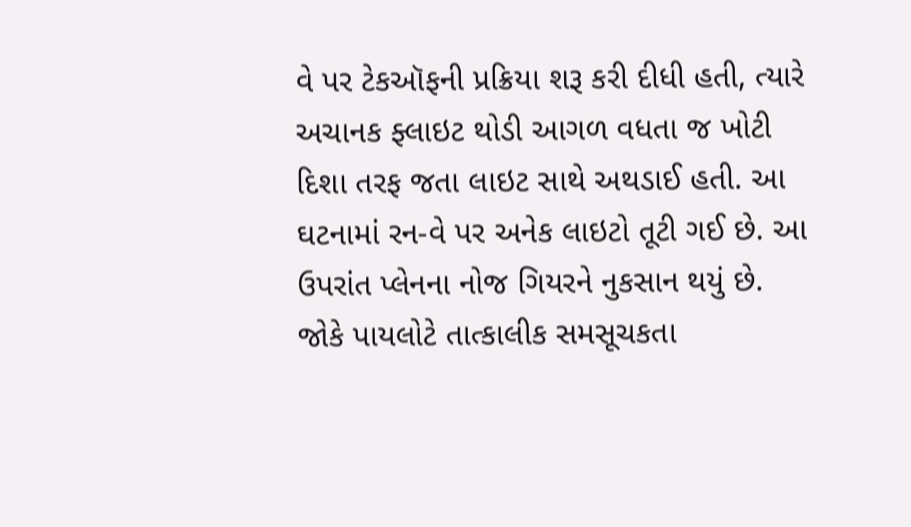વે પર ટેકઑફની પ્રક્રિયા શરૂ કરી દીધી હતી, ત્યારે અચાનક ફ્લાઇટ થોડી આગળ વધતા જ ખોટી દિશા તરફ જતા લાઇટ સાથે અથડાઈ હતી. આ ઘટનામાં રન-વે પર અનેક લાઇટો તૂટી ગઈ છે. આ ઉપરાંત પ્લેનના નોજ ગિયરને નુકસાન થયું છે. જોકે પાયલોટે તાત્કાલીક સમસૂચકતા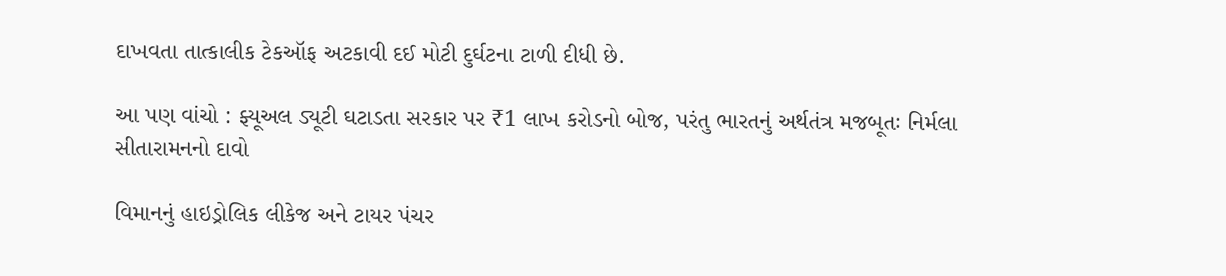દાખવતા તાત્કાલીક ટેકઑફ અટકાવી દઈ મોટી દુર્ઘટના ટાળી દીધી છે.

આ પણ વાંચો : ફ્યૂઅલ ડ્યૂટી ઘટાડતા સરકાર પર ₹1 લાખ કરોડનો બોજ, પરંતુ ભારતનું અર્થતંત્ર મજબૂતઃ નિર્મલા સીતારામનનો દાવો

વિમાનનું હાઇડ્રોલિક લીકેજ અને ટાયર પંચર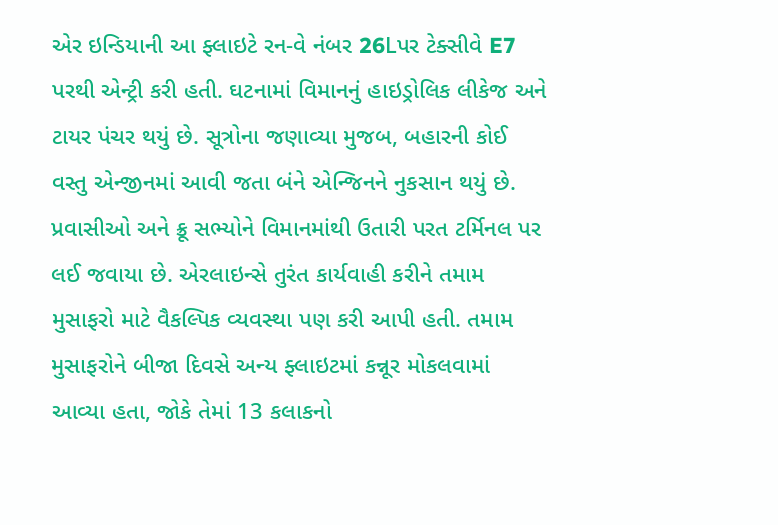એર ઇન્ડિયાની આ ફ્લાઇટે રન-વે નંબર 26Lપર ટેક્સીવે E7 પરથી એન્ટ્રી કરી હતી. ઘટનામાં વિમાનનું હાઇડ્રોલિક લીકેજ અને ટાયર પંચર થયું છે. સૂત્રોના જણાવ્યા મુજબ, બહારની કોઈ વસ્તુ એન્જીનમાં આવી જતા બંને એન્જિનને નુકસાન થયું છે. પ્રવાસીઓ અને ક્રૂ સભ્યોને વિમાનમાંથી ઉતારી પરત ટર્મિનલ પર લઈ જવાયા છે. એરલાઇન્સે તુરંત કાર્યવાહી કરીને તમામ મુસાફરો માટે વૈકલ્પિક વ્યવસ્થા પણ કરી આપી હતી. તમામ મુસાફરોને બીજા દિવસે અન્ય ફ્લાઇટમાં કન્નૂર મોકલવામાં આવ્યા હતા, જોકે તેમાં 13 કલાકનો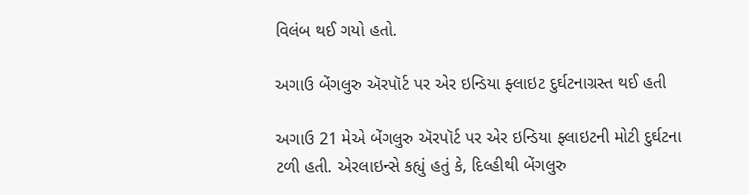વિલંબ થઈ ગયો હતો.

અગાઉ બેંગલુરુ ઍરપૉર્ટ પર એર ઇન્ડિયા ફ્લાઇટ દુર્ઘટનાગ્રસ્ત થઈ હતી

અગાઉ 21 મેએ બેંગલુરુ ઍરપૉર્ટ પર એર ઇન્ડિયા ફ્લાઇટની મોટી દુર્ઘટના ટળી હતી. એરલાઇન્સે કહ્યું હતું કે, દિલ્હીથી બેંગલુરુ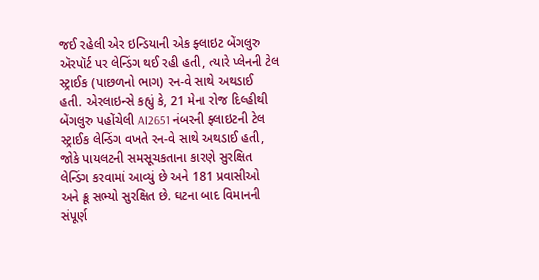જઈ રહેલી એર ઇન્ડિયાની એક ફ્લાઇટ બેંગલુરુ ઍરપૉર્ટ પર લેન્ડિંગ થઈ રહી હતી, ત્યારે પ્લેનની ટેલ સ્ટ્રાઈક (પાછળનો ભાગ) રન-વે સાથે અથડાઈ હતી. એરલાઇન્સે કહ્યું કે, 21 મેના રોજ દિલ્હીથી બેંગલુરુ પહોંચેલી AI2651 નંબરની ફ્લાઇટની ટેલ સ્ટ્રાઈક લેન્ડિંગ વખતે રન-વે સાથે અથડાઈ હતી, જોકે પાયલટની સમસૂચકતાના કારણે સુરક્ષિત લેન્ડિંગ કરવામાં આવ્યું છે અને 181 પ્રવાસીઓ અને ક્રૂ સભ્યો સુરક્ષિત છે. ઘટના બાદ વિમાનની સંપૂર્ણ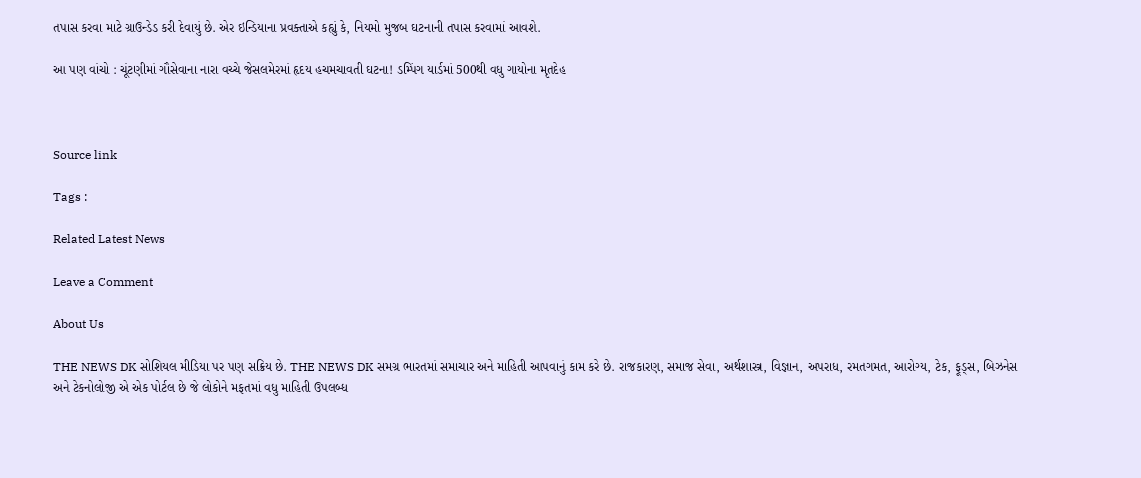તપાસ કરવા માટે ગ્રાઉન્ડેડ કરી દેવાયું છે. એર ઇન્ડિયાના પ્રવક્તાએ કહ્યું કે, નિયમો મુજબ ઘટનાની તપાસ કરવામાં આવશે.

આ પણ વાંચો : ચૂંટણીમાં ગૌસેવાના નારા વચ્ચે જેસલમેરમાં હૃદય હચમચાવતી ઘટના! ડમ્પિંગ યાર્ડમાં 500થી વધુ ગાયોના મૃતદેહ



Source link

Tags :

Related Latest News

Leave a Comment

About Us

THE NEWS DK સોશિયલ મીડિયા પર પણ સક્રિય છે. THE NEWS DK સમગ્ર ભારતમાં સમાચાર અને માહિતી આપવાનું કામ કરે છે. રાજકારણ, સમાજ સેવા, અર્થશાસ્ત્ર, વિજ્ઞાન, અપરાધ, રમતગમત, આરોગ્ય, ટેક, ફૂડ્સ, બિઝનેસ અને ટેકનોલોજી એ એક પોર્ટલ છે જે લોકોને મફતમાં વધુ માહિતી ઉપલબ્ધ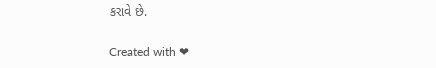કરાવે છે.

Created with ❤